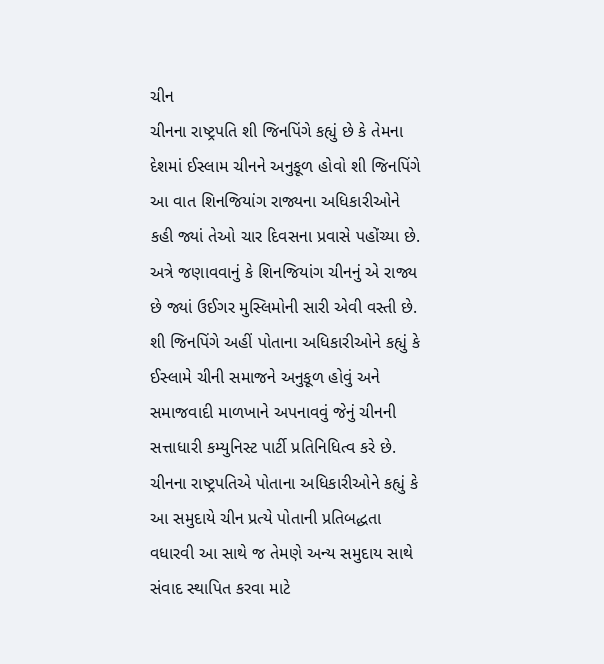ચીન
ચીનના રાષ્ટ્રપતિ શી જિનપિંગે કહ્યું છે કે તેમના દેશમાં ઈસ્લામ ચીનને અનુકૂળ હોવો શી જિનપિંગે આ વાત શિનજિયાંગ રાજ્યના અધિકારીઓને કહી જ્યાં તેઓ ચાર દિવસના પ્રવાસે પહોંચ્યા છે. અત્રે જણાવવાનું કે શિનજિયાંગ ચીનનું એ રાજ્ય છે જ્યાં ઉઈગર મુસ્લિમોની સારી એવી વસ્તી છે. શી જિનપિંગે અહીં પોતાના અધિકારીઓને કહ્યું કે ઈસ્લામે ચીની સમાજને અનુકૂળ હોવું અને સમાજવાદી માળખાને અપનાવવું જેનું ચીનની સત્તાધારી કમ્યુનિસ્ટ પાર્ટી પ્રતિનિધિત્વ કરે છે. ચીનના રાષ્ટ્રપતિએ પોતાના અધિકારીઓને કહ્યું કે આ સમુદાયે ચીન પ્રત્યે પોતાની પ્રતિબદ્ધતા વધારવી આ સાથે જ તેમણે અન્ય સમુદાય સાથે સંવાદ સ્થાપિત કરવા માટે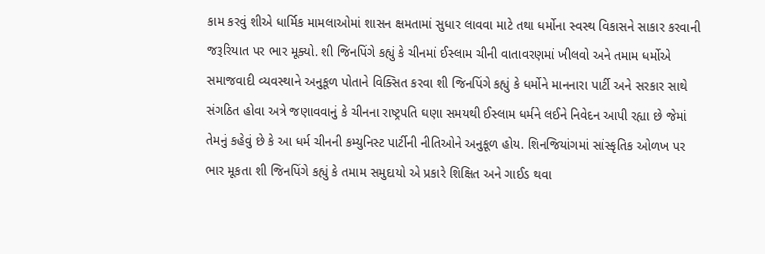કામ કરવું શીએ ધાર્મિક મામલાઓમાં શાસન ક્ષમતામાં સુધાર લાવવા માટે તથા ધર્મોના સ્વસ્થ વિકાસને સાકાર કરવાની જરૂરિયાત પર ભાર મૂક્યો. શી જિનપિંગે કહ્યું કે ચીનમાં ઈસ્લામ ચીની વાતાવરણમાં ખીલવો અને તમામ ધર્મોએ સમાજવાદી વ્યવસ્થાને અનુકૂળ પોતાને વિક્સિત કરવા શી જિનપિંગે કહ્યું કે ધર્મોને માનનારા પાર્ટી અને સરકાર સાથે સંગઠિત હોવા અત્રે જણાવવાનું કે ચીનના રાષ્ટ્રપતિ ઘણા સમયથી ઈસ્લામ ધર્મને લઈને નિવેદન આપી રહ્યા છે જેમાં તેમનું કહેવું છે કે આ ધર્મ ચીનની કમ્યુનિસ્ટ પાર્ટીની નીતિઓને અનુકૂળ હોય. શિનજિયાંગમાં સાંસ્કૃતિક ઓળખ પર ભાર મૂકતા શી જિનપિંગે કહ્યું કે તમામ સમુદાયો એ પ્રકારે શિક્ષિત અને ગાઈડ થવા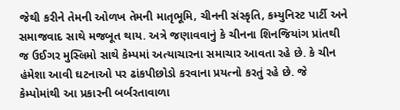જેથી કરીને તેમની ઓળખ તેમની માતૃભૂમિ, ચીનની સંસ્કૃતિ, કમ્યુનિસ્ટ પાર્ટી અને સમાજવાદ સાથે મજબૂત થાય. અત્રે જણાવવાનું કે ચીનના શિનજિયાંગ પ્રાંતથી જ ઉઈગર મુસ્લિમો સાથે કેમ્પમાં અત્યાચારના સમાચાર આવતા રહે છે. કે ચીન હંમેશા આવી ઘટનાઓ પર ઢાંકપીછોડો કરવાના પ્રયત્નો કરતું રહે છે. જે કેમ્પોમાંથી આ પ્રકારની બર્બરતાવાળા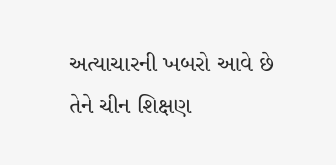અત્યાચારની ખબરો આવે છે તેને ચીન શિક્ષણ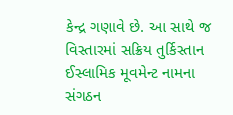કેન્દ્ર ગણાવે છે. આ સાથે જ વિસ્તારમાં સક્રિય તુર્કિસ્તાન ઈસ્લામિક મૂવમેન્ટ નામના સંગઠન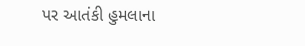પર આતંકી હુમલાના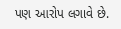પણ આરોપ લગાવે છે.